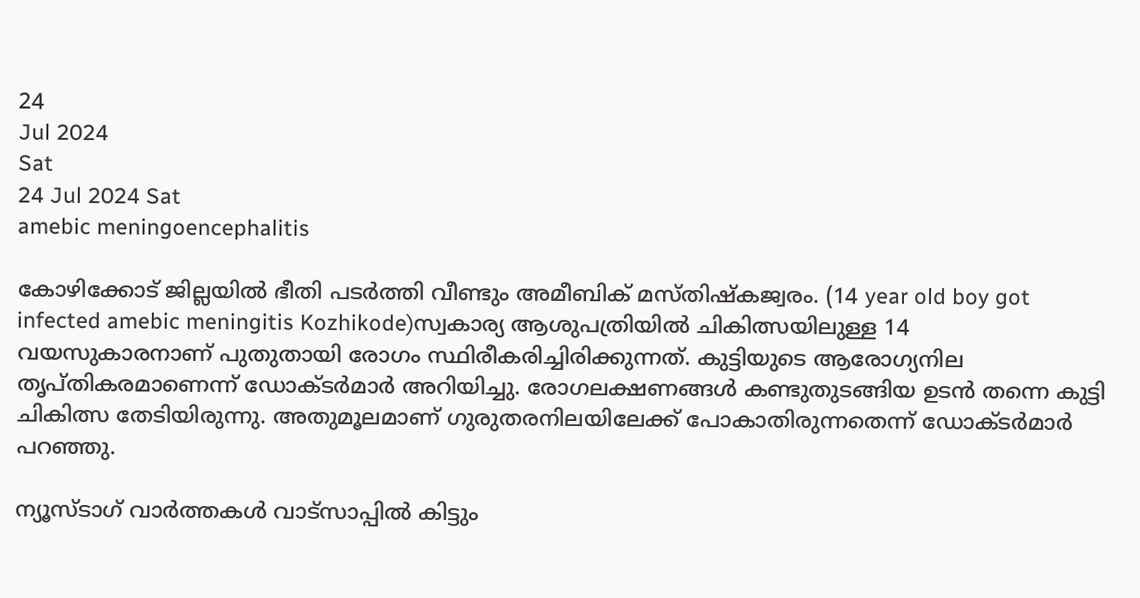24
Jul 2024
Sat
24 Jul 2024 Sat
amebic meningoencephalitis

കോഴിക്കോട് ജില്ലയില്‍ ഭീതി പടര്‍ത്തി വീണ്ടും അമീബിക് മസ്തിഷ്‌കജ്വരം. (14 year old boy got infected amebic meningitis Kozhikode)സ്വകാര്യ ആശുപത്രിയില്‍ ചികിത്സയിലുള്ള 14 വയസുകാരനാണ് പുതുതായി രോഗം സ്ഥിരീകരിച്ചിരിക്കുന്നത്. കുട്ടിയുടെ ആരോഗ്യനില തൃപ്തികരമാണെന്ന് ഡോക്ടര്‍മാര്‍ അറിയിച്ചു. രോഗലക്ഷണങ്ങള്‍ കണ്ടുതുടങ്ങിയ ഉടന്‍ തന്നെ കുട്ടി ചികിത്സ തേടിയിരുന്നു. അതുമൂലമാണ് ഗുരുതരനിലയിലേക്ക് പോകാതിരുന്നതെന്ന് ഡോക്ടര്‍മാര്‍ പറഞ്ഞു.

ന്യൂസ്ടാഗ് വാര്‍ത്തകള്‍ വാട്‌സാപ്പില്‍ കിട്ടും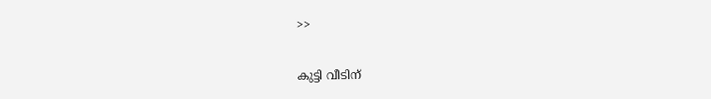>>

കുട്ടി വീടിന്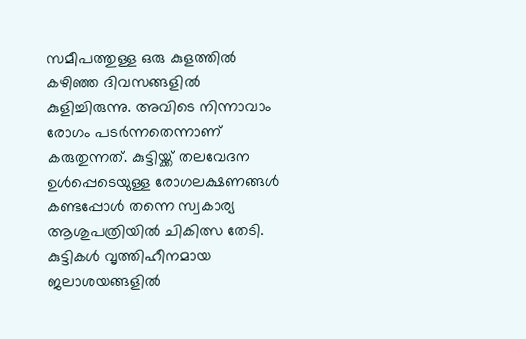സമീപത്തുള്ള ഒരു കുളത്തില്‍ കഴിഞ്ഞ ദിവസങ്ങളില്‍ കുളിച്ചിരുന്നു. അവിടെ നിന്നാവാം രോഗം പടര്‍ന്നതെന്നാണ് കരുതുന്നത്. കുട്ടിയ്ക്ക് തലവേദന ഉള്‍പ്പെടെയുള്ള രോഗലക്ഷണങ്ങള്‍ കണ്ടപ്പോള്‍ തന്നെ സ്വകാര്യ ആശുപത്രിയില്‍ ചികിത്സ തേടി. കുട്ടികള്‍ വൃത്തിഹീനമായ ജലാശയങ്ങളില്‍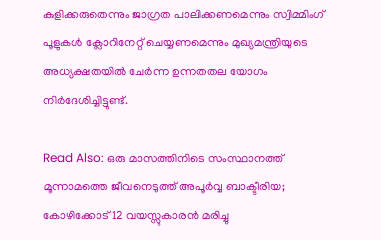കുളിക്കരുതെന്നും ജാഗ്രത പാലിക്കണമെന്നും സ്വിമ്മിംഗ് പൂളുകള്‍ ക്ലോറിനേറ്റ് ചെയ്യണമെന്നും മുഖ്യമന്ത്രിയുടെ അധ്യക്ഷതയില്‍ ചേര്‍ന്ന ഉന്നതതല യോഗം നിര്‍ദേശിച്ചിട്ടുണ്ട്.

Read Also: ഒരു മാസത്തിനിടെ സംസ്ഥാനത്ത് മൂന്നാമത്തെ ജീവനെടുത്ത് അപൂര്‍വ്വ ബാക്ടീരിയ; കോഴിക്കോട് 12 വയസ്സുകാരന്‍ മരിച്ചു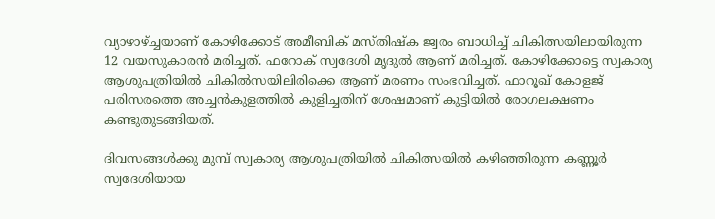വ്യാഴാഴ്ച്ചയാണ് കോഴിക്കോട് അമീബിക് മസ്തിഷ്‌ക ജ്വരം ബാധിച്ച് ചികിത്സയിലായിരുന്ന 12 വയസുകാരന്‍ മരിച്ചത്. ഫറോക് സ്വദേശി മൃദുല്‍ ആണ് മരിച്ചത്. കോഴിക്കോട്ടെ സ്വകാര്യ ആശുപത്രിയില്‍ ചികില്‍സയിലിരിക്കെ ആണ് മരണം സംഭവിച്ചത്. ഫാറൂഖ് കോളജ് പരിസരത്തെ അച്ചന്‍കുളത്തില്‍ കുളിച്ചതിന് ശേഷമാണ് കുട്ടിയില്‍ രോഗലക്ഷണം കണ്ടുതുടങ്ങിയത്.

ദിവസങ്ങള്‍ക്കു മുമ്പ് സ്വകാര്യ ആശുപത്രിയില്‍ ചികിത്സയില്‍ കഴിഞ്ഞിരുന്ന കണ്ണൂര്‍ സ്വദേശിയായ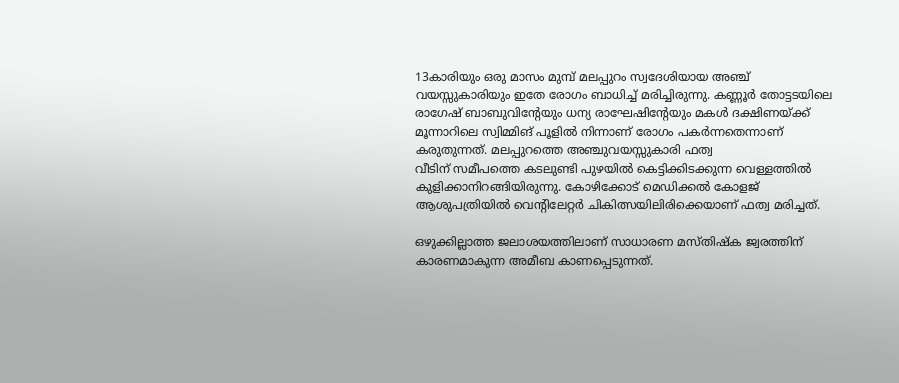13കാരിയും ഒരു മാസം മുമ്പ് മലപ്പുറം സ്വദേശിയായ അഞ്ച് വയസ്സുകാരിയും ഇതേ രോഗം ബാധിച്ച് മരിച്ചിരുന്നു. കണ്ണൂര്‍ തോട്ടടയിലെ രാഗേഷ് ബാബുവിന്റേയും ധന്യ രാഘേഷിന്റേയും മകള്‍ ദക്ഷിണയ്ക്ക് മൂന്നാറിലെ സ്വിമ്മിങ് പൂളില്‍ നിന്നാണ് രോഗം പകര്‍ന്നതെന്നാണ് കരുതുന്നത്. മലപ്പുറത്തെ അഞ്ചുവയസ്സുകാരി ഫത്വ
വീടിന് സമീപത്തെ കടലുണ്ടി പുഴയില്‍ കെട്ടിക്കിടക്കുന്ന വെള്ളത്തില്‍ കുളിക്കാനിറങ്ങിയിരുന്നു. കോഴിക്കോട് മെഡിക്കല്‍ കോളജ് ആശുപത്രിയില്‍ വെന്റിലേറ്റര്‍ ചികിത്സയിലിരിക്കെയാണ് ഫത്വ മരിച്ചത്.

ഒഴുക്കില്ലാത്ത ജലാശയത്തിലാണ് സാധാരണ മസ്തിഷ്‌ക ജ്വരത്തിന് കാരണമാകുന്ന അമീബ കാണപ്പെടുന്നത്.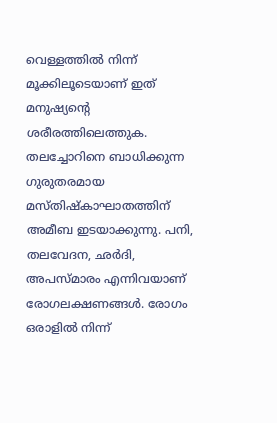വെള്ളത്തില്‍ നിന്ന് മൂക്കിലൂടെയാണ് ഇത് മനുഷ്യന്റെ ശരീരത്തിലെത്തുക. തലച്ചോറിനെ ബാധിക്കുന്ന ഗുരുതരമായ മസ്തിഷ്‌കാഘാതത്തിന് അമീബ ഇടയാക്കുന്നു. പനി, തലവേദന, ഛര്‍ദി, അപസ്മാരം എന്നിവയാണ് രോഗലക്ഷണങ്ങള്‍. രോഗം ഒരാളില്‍ നിന്ന്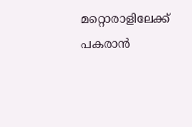മറ്റൊരാളിലേക്ക് പകരാന്‍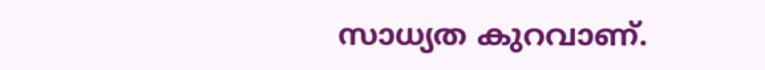സാധ്യത കുറവാണ്.